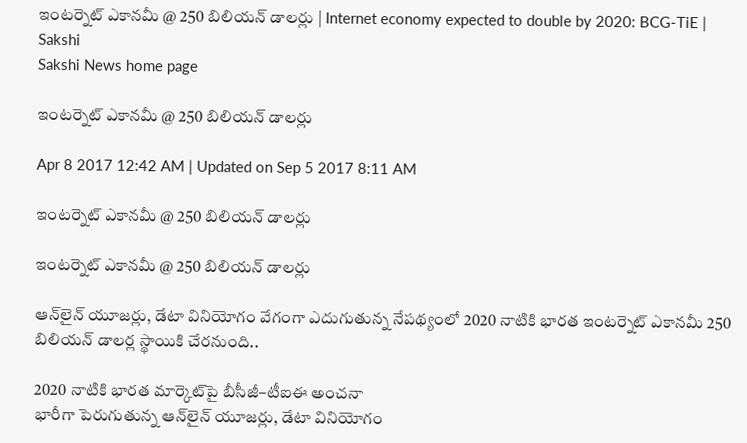ఇంటర్నెట్‌ ఎకానమీ @ 250 బిలియన్‌ డాలర్లు | Internet economy expected to double by 2020: BCG-TiE | Sakshi
Sakshi News home page

ఇంటర్నెట్‌ ఎకానమీ @ 250 బిలియన్‌ డాలర్లు

Apr 8 2017 12:42 AM | Updated on Sep 5 2017 8:11 AM

ఇంటర్నెట్‌ ఎకానమీ @ 250 బిలియన్‌ డాలర్లు

ఇంటర్నెట్‌ ఎకానమీ @ 250 బిలియన్‌ డాలర్లు

ఆన్‌లైన్‌ యూజర్లు, డేటా వినియోగం వేగంగా ఎదుగుతున్న నేపథ్యంలో 2020 నాటికి భారత ఇంటర్నెట్‌ ఎకానమీ 250 బిలియన్‌ డాలర్ల స్థాయికి చేరనుంది..

2020 నాటికి భారత మార్కెట్‌పై బీసీజీ–టీఐఈ అంచనా
భారీగా పెరుగుతున్న ఆన్‌లైన్‌ యూజర్లు, డేటా వినియోగం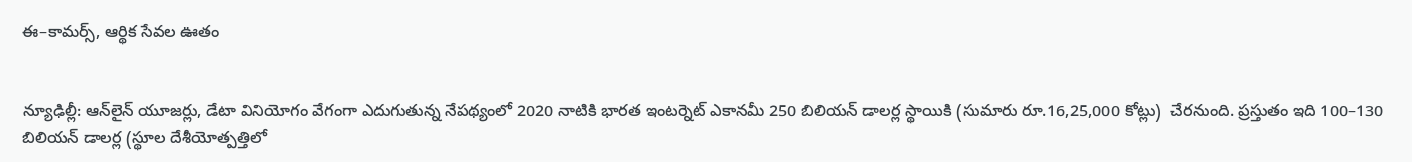ఈ–కామర్స్, ఆర్థిక సేవల ఊతం


న్యూఢిల్లీ: ఆన్‌లైన్‌ యూజర్లు, డేటా వినియోగం వేగంగా ఎదుగుతున్న నేపథ్యంలో 2020 నాటికి భారత ఇంటర్నెట్‌ ఎకానమీ 250 బిలియన్‌ డాలర్ల స్థాయికి (సుమారు రూ.16,25,000 కోట్లు)  చేరనుంది. ప్రస్తుతం ఇది 100–130 బిలియన్‌ డాలర్ల (స్థూల దేశీయోత్పత్తిలో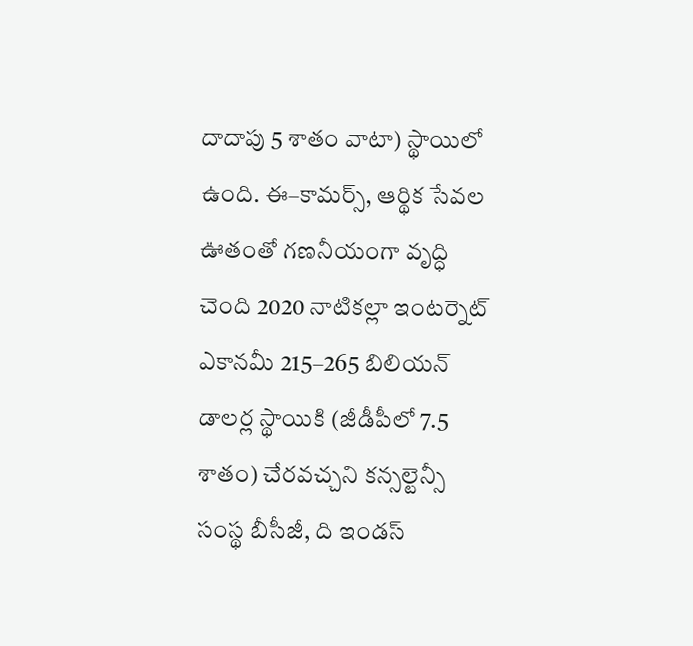దాదాపు 5 శాతం వాటా) స్థాయిలో ఉంది. ఈ–కామర్స్, ఆర్థిక సేవల ఊతంతో గణనీయంగా వృద్ధి చెంది 2020 నాటికల్లా ఇంటర్నెట్‌ ఎకానమీ 215–265 బిలియన్‌ డాలర్ల స్థాయికి (జీడీపీలో 7.5 శాతం) చేరవచ్చని కన్సల్టెన్సీ సంస్థ బీసీజీ, ది ఇండస్‌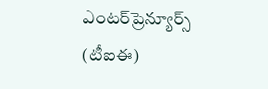ఎంటర్‌ప్రెన్యూర్స్‌ (టీఐఈ)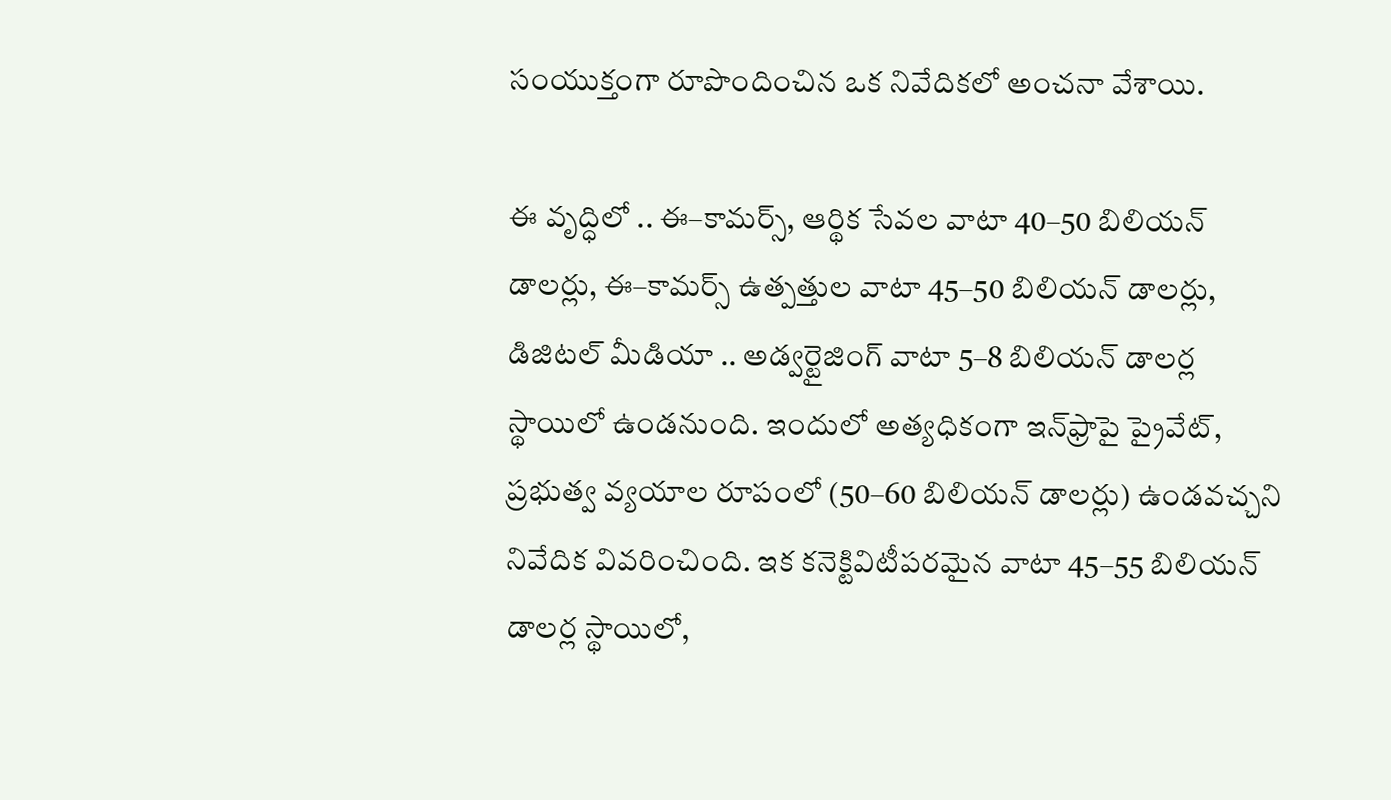సంయుక్తంగా రూపొందించిన ఒక నివేదికలో అంచనా వేశాయి.

ఈ వృద్ధిలో .. ఈ–కామర్స్, ఆర్థిక సేవల వాటా 40–50 బిలియన్‌ డాలర్లు, ఈ–కామర్స్‌ ఉత్పత్తుల వాటా 45–50 బిలియన్‌ డాలర్లు, డిజిటల్‌ మీడియా .. అడ్వర్టైజింగ్‌ వాటా 5–8 బిలియన్‌ డాలర్ల స్థాయిలో ఉండనుంది. ఇందులో అత్యధికంగా ఇన్‌ఫ్రాపై ప్రైవేట్, ప్రభుత్వ వ్యయాల రూపంలో (50–60 బిలియన్‌ డాలర్లు) ఉండవచ్చని నివేదిక వివరించింది. ఇక కనెక్టివిటీపరమైన వాటా 45–55 బిలియన్‌ డాలర్ల స్థాయిలో,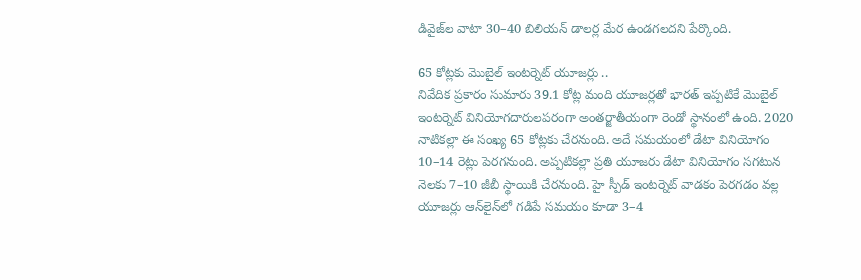డివైజ్‌ల వాటా 30–40 బిలియన్‌ డాలర్ల మేర ఉండగలదని పేర్కొంది.

65 కోట్లకు మొబైల్‌ ఇంటర్నెట్‌ యూజర్లు ..
నివేదిక ప్రకారం సుమారు 39.1 కోట్ల మంది యూజర్లతో భారత్‌ ఇప్పటికే మొబైల్‌ ఇంటర్నెట్‌ వినియోగదారులపరంగా అంతర్జాతీయంగా రెండో స్థానంలో ఉంది. 2020 నాటికల్లా ఈ సంఖ్య 65 కోట్లకు చేరనుంది. అదే సమయంలో డేటా వినియోగం 10–14 రెట్లు పెరగనుంది. అప్పటికల్లా ప్రతి యూజరు డేటా వినియోగం సగటున నెలకు 7–10 జీబీ స్థాయికి చేరనుంది. హై స్పీడ్‌ ఇంటర్నెట్‌ వాడకం పెరగడం వల్ల యూజర్లు ఆన్‌లైన్‌లో గడిపే సమయం కూడా 3–4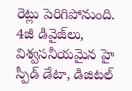రెట్లు పెరిగిపోనుంది. 4జీ డివైజ్‌లు, విశ్వసనీయమైన హై స్పీడ్‌ డేటా, డిజిటల్‌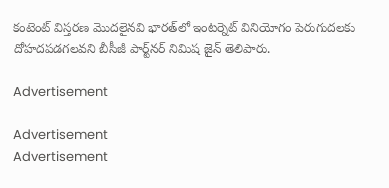కంటెంట్‌ విస్తరణ మొదలైనవి భారత్‌లో ఇంటర్నెట్‌ వినియోగం పెరుగుదలకు దోహదపడగలవని బీసీజీ పార్ట్‌నర్‌ నిమిష జైన్‌ తెలిపారు.

Advertisement

Advertisement
Advertisement